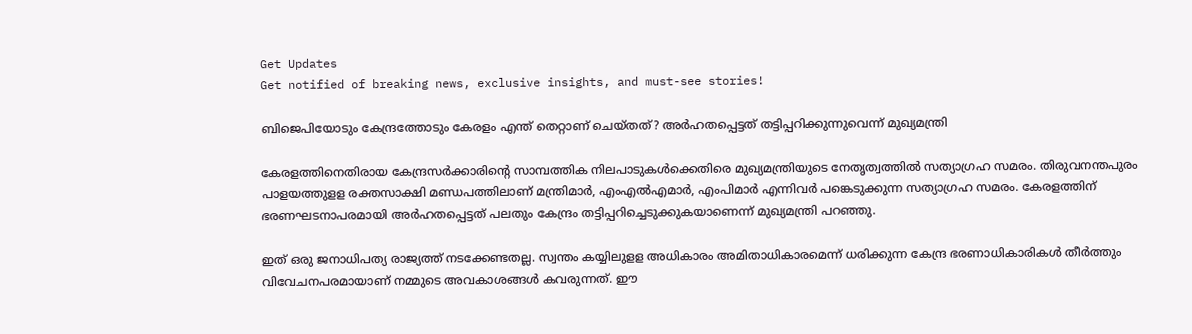Get Updates
Get notified of breaking news, exclusive insights, and must-see stories!

ബിജെപിയോടും കേന്ദ്രത്തോടും കേരളം എന്ത് തെറ്റാണ് ചെയ്തത്? അർഹതപ്പെട്ടത് തട്ടിപ്പറിക്കുന്നുവെന്ന് മുഖ്യമന്ത്രി

കേരളത്തിനെതിരായ കേന്ദ്രസർക്കാരിന്റെ സാമ്പത്തിക നിലപാടുകൾക്കെതിരെ മുഖ്യമന്ത്രിയുടെ നേതൃത്വത്തിൽ സത്യാഗ്രഹ സമരം. തിരുവനന്തപുരം പാളയത്തുളള രക്തസാക്ഷി മണ്ഡപത്തിലാണ് മന്ത്രിമാർ, എംഎൽഎമാർ, എംപിമാർ എന്നിവർ പങ്കെടുക്കുന്ന സത്യാഗ്രഹ സമരം. കേരളത്തിന് ഭരണഘടനാപരമായി അർഹതപ്പെട്ടത് പലതും കേന്ദ്രം തട്ടിപ്പറിച്ചെടുക്കുകയാണെന്ന് മുഖ്യമന്ത്രി പറഞ്ഞു.

ഇത് ഒരു ജനാധിപത്യ രാജ്യത്ത് നടക്കേണ്ടതല്ല. സ്വന്തം കയ്യിലുളള അധികാരം അമിതാധികാരമെന്ന് ധരിക്കുന്ന കേന്ദ്ര ഭരണാധികാരികൾ തീർത്തും വിവേചനപരമായാണ് നമ്മുടെ അവകാശങ്ങൾ കവരുന്നത്. ഈ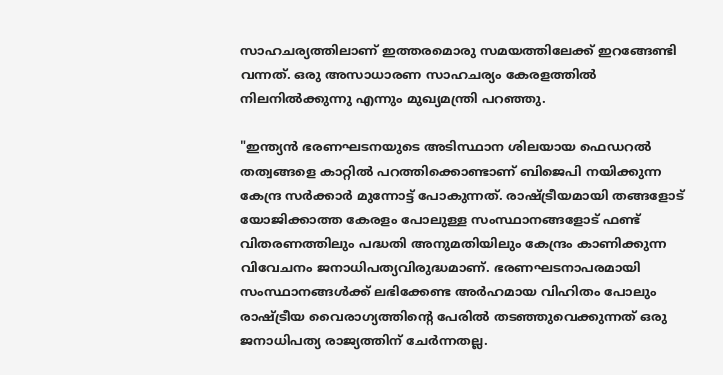സാഹചര്യത്തിലാണ് ഇത്തരമൊരു സമയത്തിലേക്ക് ഇറങ്ങേണ്ടി വന്നത്. ഒരു അസാധാരണ സാഹചര്യം കേരളത്തിൽ നിലനിൽക്കുന്നു എന്നും മുഖ്യമന്ത്രി പറഞ്ഞു.

"ഇന്ത്യൻ ഭരണഘടനയുടെ അടിസ്ഥാന ശിലയായ ഫെഡറൽ തത്വങ്ങളെ കാറ്റിൽ പറത്തിക്കൊണ്ടാണ് ബിജെപി നയിക്കുന്ന കേന്ദ്ര സർക്കാർ മുന്നോട്ട് പോകുന്നത്. രാഷ്ട്രീയമായി തങ്ങളോട് യോജിക്കാത്ത കേരളം പോലുള്ള സംസ്ഥാനങ്ങളോട് ഫണ്ട് വിതരണത്തിലും പദ്ധതി അനുമതിയിലും കേന്ദ്രം കാണിക്കുന്ന വിവേചനം ജനാധിപത്യവിരുദ്ധമാണ്. ഭരണഘടനാപരമായി സംസ്ഥാനങ്ങൾക്ക് ലഭിക്കേണ്ട അർഹമായ വിഹിതം പോലും രാഷ്ട്രീയ വൈരാഗ്യത്തിന്റെ പേരിൽ തടഞ്ഞുവെക്കുന്നത് ഒരു ജനാധിപത്യ രാജ്യത്തിന് ചേർന്നതല്ല.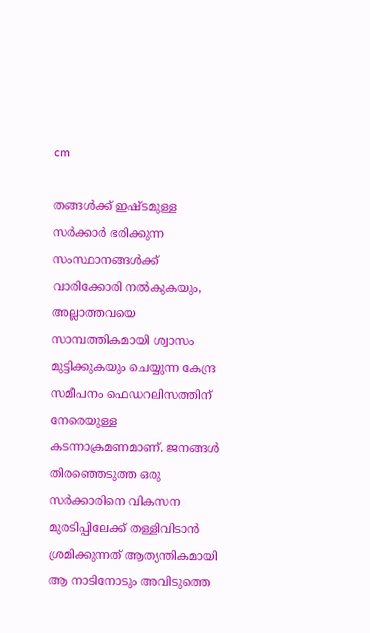cm

തങ്ങൾക്ക് ഇഷ്ടമുള്ള സർക്കാർ ഭരിക്കുന്ന സംസ്ഥാനങ്ങൾക്ക് വാരിക്കോരി നൽകുകയും, അല്ലാത്തവയെ സാമ്പത്തികമായി ശ്വാസം മുട്ടിക്കുകയും ചെയ്യുന്ന കേന്ദ്ര സമീപനം ഫെഡറലിസത്തിന് നേരെയുള്ള കടന്നാക്രമണമാണ്. ജനങ്ങൾ തിരഞ്ഞെടുത്ത ഒരു സർക്കാരിനെ വികസന മുരടിപ്പിലേക്ക് തള്ളിവിടാൻ ശ്രമിക്കുന്നത് ആത്യന്തികമായി ആ നാടിനോടും അവിടുത്തെ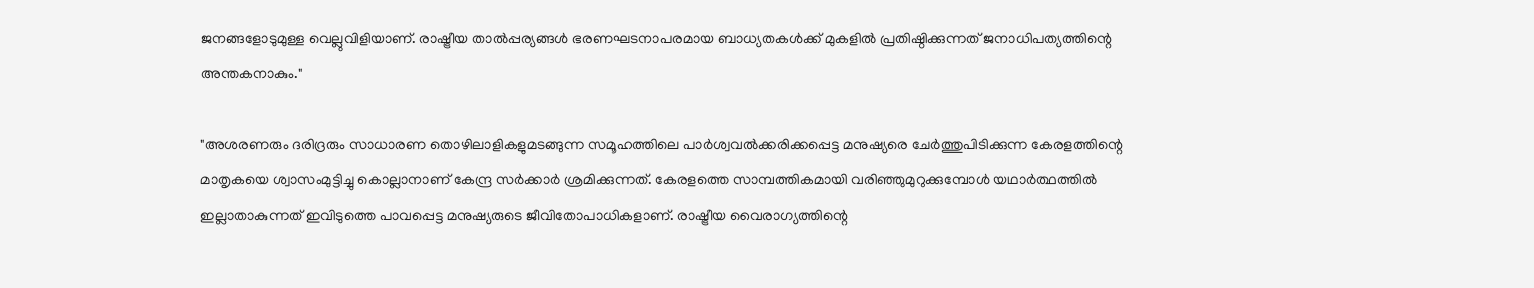ജനങ്ങളോടുമുള്ള വെല്ലുവിളിയാണ്. രാഷ്ട്രീയ താൽപ്പര്യങ്ങൾ ഭരണഘടനാപരമായ ബാധ്യതകൾക്ക് മുകളിൽ പ്രതിഷ്ഠിക്കുന്നത് ജനാധിപത്യത്തിന്റെ അന്തകനാകും."

"അശരണരും ദരിദ്രരും സാധാരണ തൊഴിലാളികളുമടങ്ങുന്ന സമൂഹത്തിലെ പാർശ്വവൽക്കരിക്കപ്പെട്ട മനുഷ്യരെ ചേർത്തുപിടിക്കുന്ന കേരളത്തിന്റെ മാതൃകയെ ശ്വാസംമുട്ടിച്ചു കൊല്ലാനാണ് കേന്ദ്ര സർക്കാർ ശ്രമിക്കുന്നത്. കേരളത്തെ സാമ്പത്തികമായി വരിഞ്ഞുമുറുക്കുമ്പോൾ യഥാർത്ഥത്തിൽ ഇല്ലാതാകുന്നത് ഇവിടുത്തെ പാവപ്പെട്ട മനുഷ്യരുടെ ജീവിതോപാധികളാണ്. രാഷ്ട്രീയ വൈരാഗ്യത്തിന്റെ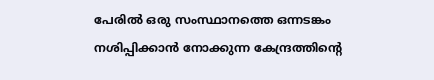പേരിൽ ഒരു സംസ്ഥാനത്തെ ഒന്നടങ്കം നശിപ്പിക്കാൻ നോക്കുന്ന കേന്ദ്രത്തിന്റെ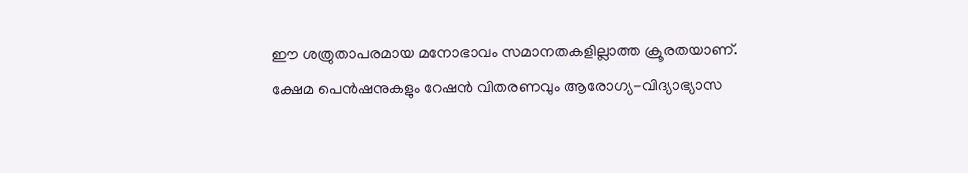ഈ ശത്രുതാപരമായ മനോഭാവം സമാനതകളില്ലാത്ത ക്രൂരതയാണ്. ക്ഷേമ പെൻഷനുകളും റേഷൻ വിതരണവും ആരോഗ്യ-വിദ്യാഭ്യാസ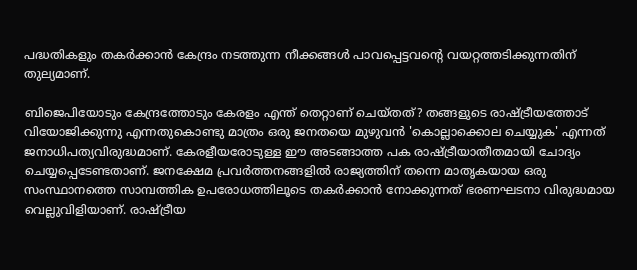പദ്ധതികളും തകർക്കാൻ കേന്ദ്രം നടത്തുന്ന നീക്കങ്ങൾ പാവപ്പെട്ടവന്റെ വയറ്റത്തടിക്കുന്നതിന് തുല്യമാണ്.

ബിജെപിയോടും കേന്ദ്രത്തോടും കേരളം എന്ത് തെറ്റാണ് ചെയ്തത്? തങ്ങളുടെ രാഷ്ട്രീയത്തോട് വിയോജിക്കുന്നു എന്നതുകൊണ്ടു മാത്രം ഒരു ജനതയെ മുഴുവൻ 'കൊല്ലാക്കൊല ചെയ്യുക' എന്നത് ജനാധിപത്യവിരുദ്ധമാണ്. കേരളീയരോടുള്ള ഈ അടങ്ങാത്ത പക രാഷ്ട്രീയാതീതമായി ചോദ്യം ചെയ്യപ്പെടേണ്ടതാണ്. ജനക്ഷേമ പ്രവർത്തനങ്ങളിൽ രാജ്യത്തിന് തന്നെ മാതൃകയായ ഒരു സംസ്ഥാനത്തെ സാമ്പത്തിക ഉപരോധത്തിലൂടെ തകർക്കാൻ നോക്കുന്നത് ഭരണഘടനാ വിരുദ്ധമായ വെല്ലുവിളിയാണ്. രാഷ്ട്രീയ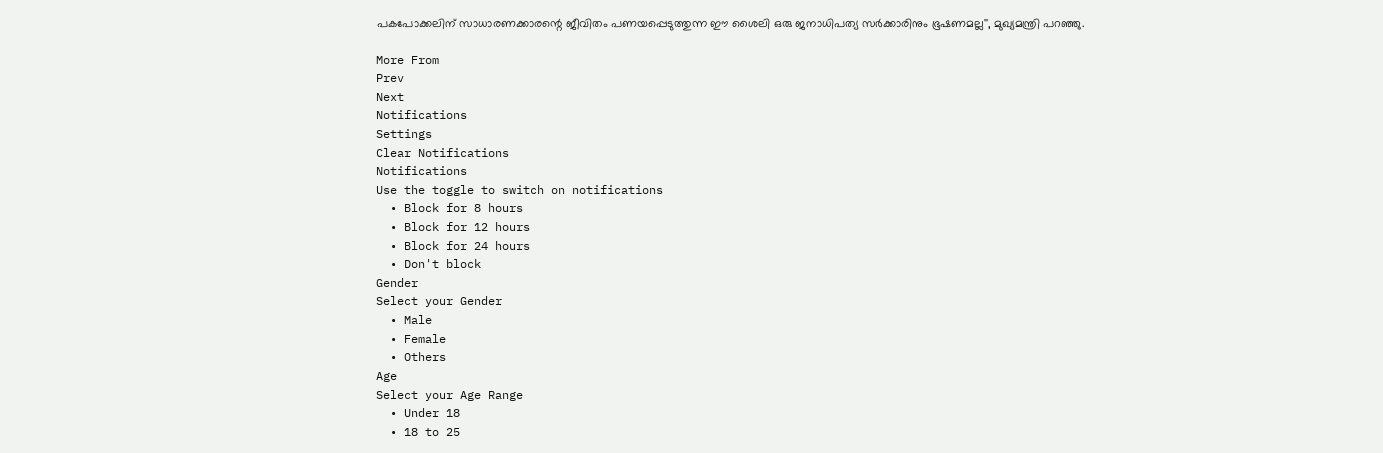പകപോക്കലിന് സാധാരണക്കാരന്റെ ജീവിതം പണയപ്പെടുത്തുന്ന ഈ ശൈലി ഒരു ജനാധിപത്യ സർക്കാരിനും ഭൂഷണമല്ല'', മുഖ്യമന്ത്രി പറഞ്ഞു.

More From
Prev
Next
Notifications
Settings
Clear Notifications
Notifications
Use the toggle to switch on notifications
  • Block for 8 hours
  • Block for 12 hours
  • Block for 24 hours
  • Don't block
Gender
Select your Gender
  • Male
  • Female
  • Others
Age
Select your Age Range
  • Under 18
  • 18 to 25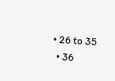• 26 to 35
  • 36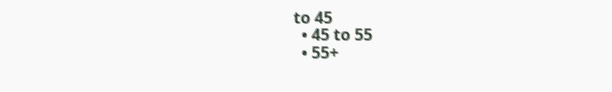to 45
  • 45 to 55
  • 55+